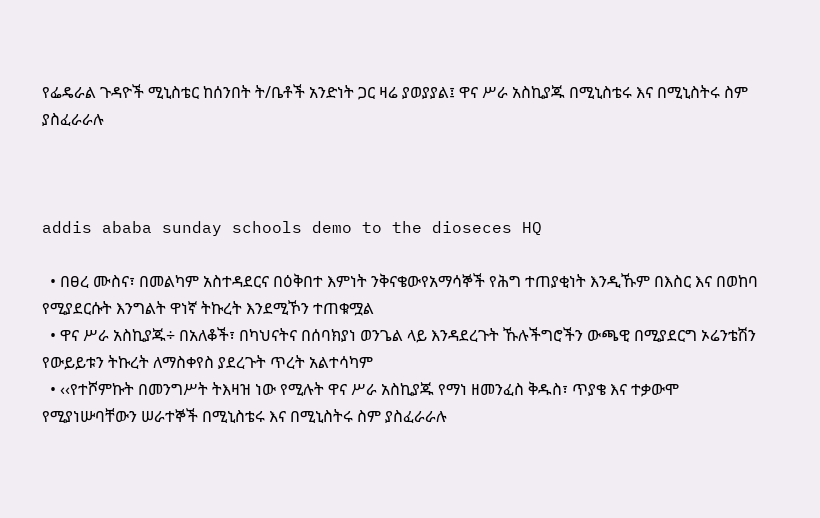የፌዴራል ጉዳዮች ሚኒስቴር ከሰንበት ት/ቤቶች አንድነት ጋር ዛሬ ያወያያል፤ ዋና ሥራ አስኪያጁ በሚኒስቴሩ እና በሚኒስትሩ ስም ያስፈራራሉ



addis ababa sunday schools demo to the dioseces HQ

  • በፀረ ሙስና፣ በመልካም አስተዳደርና በዕቅበተ እምነት ንቅናቄውየአማሳኞች የሕግ ተጠያቂነት እንዲኹም በእስር እና በወከባ የሚያደርሱት እንግልት ዋነኛ ትኩረት እንደሚኾን ተጠቁሟል
  • ዋና ሥራ አስኪያጁ÷ በአለቆች፣ በካህናትና በሰባክያነ ወንጌል ላይ እንዳደረጉት ኹሉችግሮችን ውጫዊ በሚያደርግ ኦሬንቴሽን የውይይቱን ትኩረት ለማስቀየስ ያደረጉት ጥረት አልተሳካም
  • ‹‹የተሾምኩት በመንግሥት ትእዛዝ ነው የሚሉት ዋና ሥራ አስኪያጁ የማነ ዘመንፈስ ቅዱስ፣ ጥያቄ እና ተቃውሞ የሚያነሡባቸውን ሠራተኞች በሚኒስቴሩ እና በሚኒስትሩ ስም ያስፈራራሉ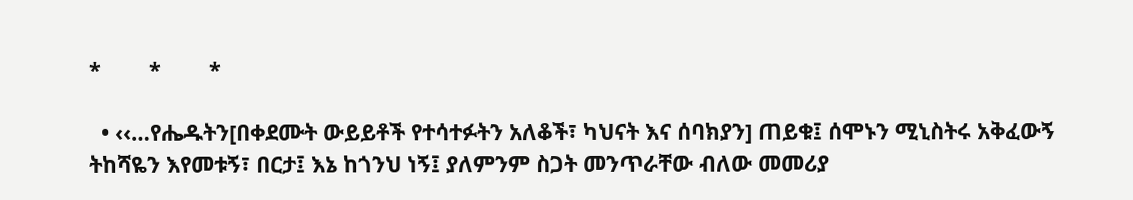*        *        *

  • ‹‹…የሔዱትን[በቀደሙት ውይይቶች የተሳተፉትን አለቆች፣ ካህናት እና ሰባክያን] ጠይቁ፤ ሰሞኑን ሚኒስትሩ አቅፈውኝ ትከሻዬን እየመቱኝ፣ በርታ፤ እኔ ከጎንህ ነኝ፤ ያለምንም ስጋት መንጥራቸው ብለው መመሪያ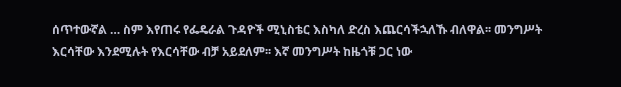ሰጥተውኛል … ስም እየጠሩ የፌዴራል ጉዳዮች ሚኒስቴር እስካለ ድረስ እጨርሳችኋለኹ ብለዋል፡፡ መንግሥት እርሳቸው እንደሚሉት የእርሳቸው ብቻ አይደለም፡፡ እኛ መንግሥት ከዜጎቹ ጋር ነው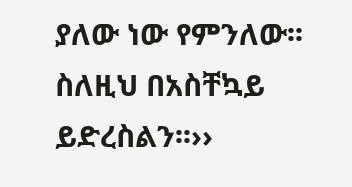ያለው ነው የምንለው፡፡ ስለዚህ በአስቸኳይ ይድረስልን፡፡››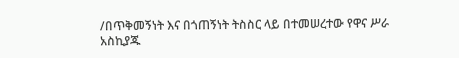/በጥቅመኝነት እና በጎጠኝነት ትስስር ላይ በተመሠረተው የዋና ሥራ አስኪያጁ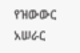የዝውውር አሠራር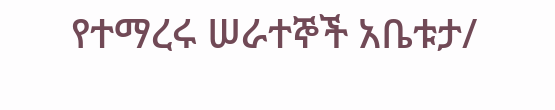የተማረሩ ሠራተኞች አቤቱታ/